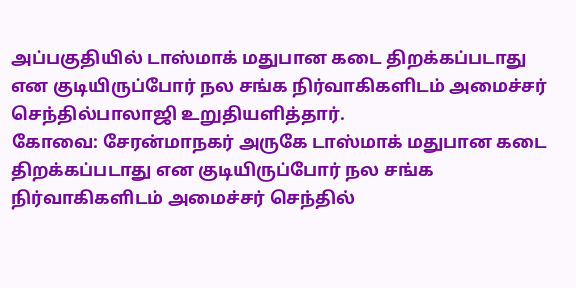அப்பகுதியில் டாஸ்மாக் மதுபான கடை திறக்கப்படாது என குடியிருப்போர் நல சங்க நிர்வாகிகளிடம் அமைச்சர் செந்தில்பாலாஜி உறுதியளித்தார்.
கோவை: சேரன்மாநகர் அருகே டாஸ்மாக் மதுபான கடை திறக்கப்படாது என குடியிருப்போர் நல சங்க நிர்வாகிகளிடம் அமைச்சர் செந்தில்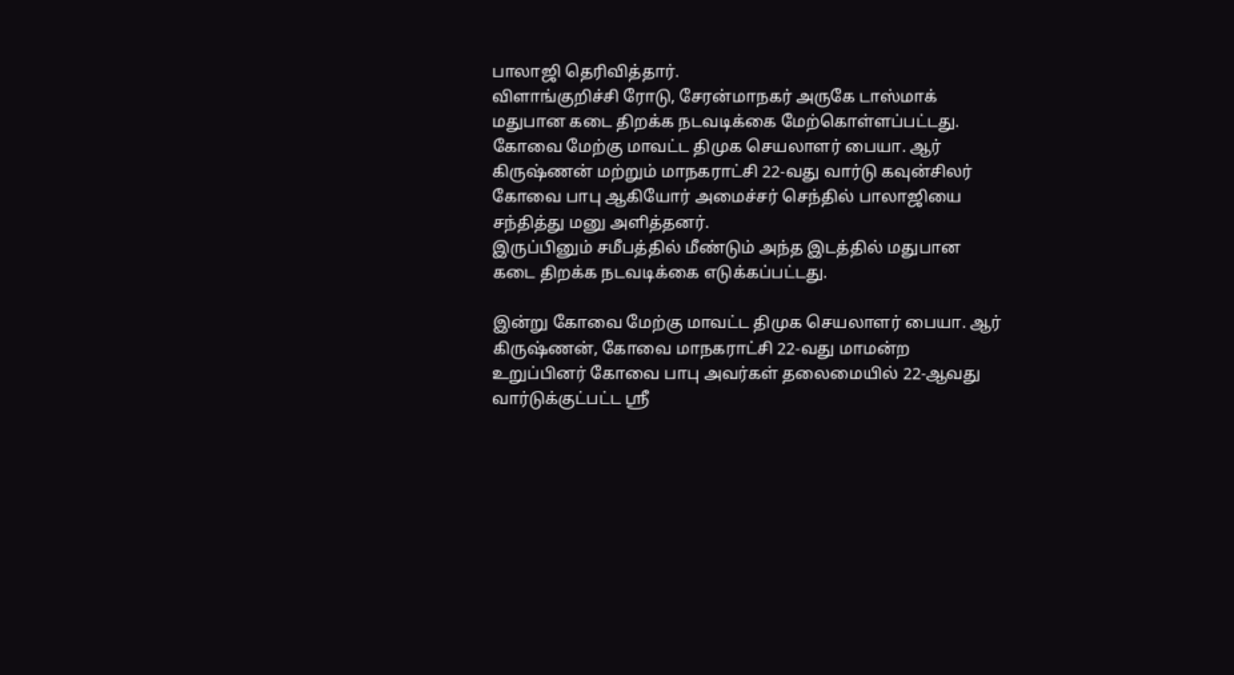பாலாஜி தெரிவித்தார்.
விளாங்குறிச்சி ரோடு, சேரன்மாநகர் அருகே டாஸ்மாக் மதுபான கடை திறக்க நடவடிக்கை மேற்கொள்ளப்பட்டது. கோவை மேற்கு மாவட்ட திமுக செயலாளர் பையா. ஆர் கிருஷ்ணன் மற்றும் மாநகராட்சி 22-வது வார்டு கவுன்சிலர் கோவை பாபு ஆகியோர் அமைச்சர் செந்தில் பாலாஜியை சந்தித்து மனு அளித்தனர்.
இருப்பினும் சமீபத்தில் மீண்டும் அந்த இடத்தில் மதுபான கடை திறக்க நடவடிக்கை எடுக்கப்பட்டது.

இன்று கோவை மேற்கு மாவட்ட திமுக செயலாளர் பையா. ஆர் கிருஷ்ணன், கோவை மாநகராட்சி 22-வது மாமன்ற உறுப்பினர் கோவை பாபு அவர்கள் தலைமையில் 22-ஆவது வார்டுக்குட்பட்ட ஶ்ரீ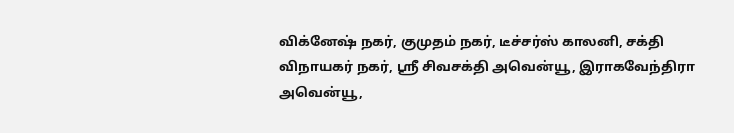விக்னேஷ் நகர், குமுதம் நகர், டீச்சர்ஸ் காலனி, சக்தி விநாயகர் நகர், ஶ்ரீ சிவசக்தி அவென்யூ, இராகவேந்திரா அவென்யூ,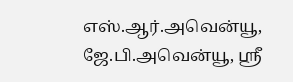எஸ்.ஆர்.அவென்யூ, ஜே.பி.அவென்யூ, ஶ்ரீ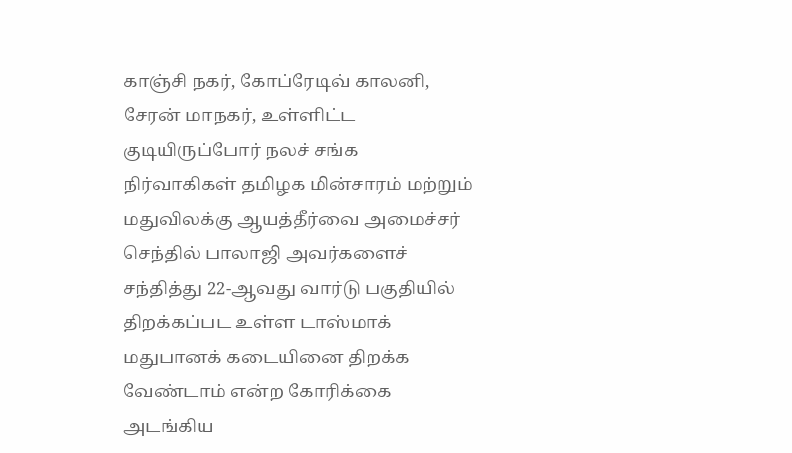காஞ்சி நகர், கோப்ரேடிவ் காலனி, சேரன் மாநகர், உள்ளிட்ட குடியிருப்போர் நலச் சங்க நிர்வாகிகள் தமிழக மின்சாரம் மற்றும் மதுவிலக்கு ஆயத்தீர்வை அமைச்சர் செந்தில் பாலாஜி அவர்களைச் சந்தித்து 22-ஆவது வார்டு பகுதியில் திறக்கப்பட உள்ள டாஸ்மாக் மதுபானக் கடையினை திறக்க வேண்டாம் என்ற கோரிக்கை அடங்கிய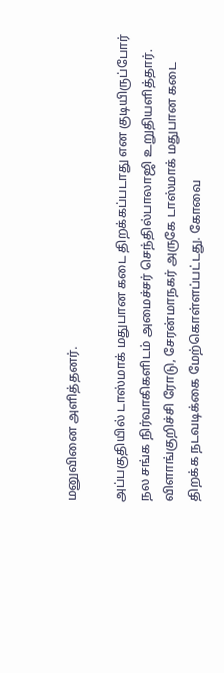மனுவினை அளித்தனர்.

அப்பகுதியில் டாஸ்மாக் மதுபான கடை திறக்கப்படாது என குடியிருப்போர் நல சங்க நிர்வாகிகளிடம் அமைச்சர் செந்தில்பாலாஜி உறுதியளித்தார்.
விளாங்குறிச்சி ரோடு, சேரன்மாநகர் அருகே டாஸ்மாக் மதுபான கடை திறக்க நடவடிக்கை மேற்கொள்ளப்பட்டது. கோவை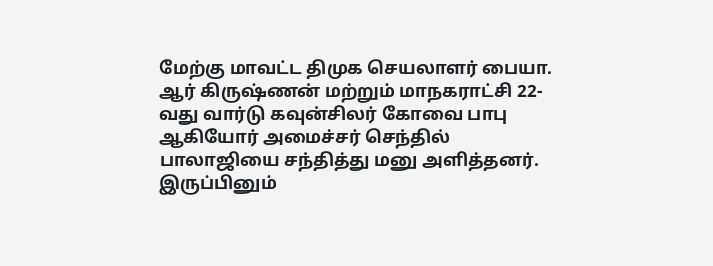மேற்கு மாவட்ட திமுக செயலாளர் பையா. ஆர் கிருஷ்ணன் மற்றும் மாநகராட்சி 22-வது வார்டு கவுன்சிலர் கோவை பாபு ஆகியோர் அமைச்சர் செந்தில் பாலாஜியை சந்தித்து மனு அளித்தனர்.
இருப்பினும்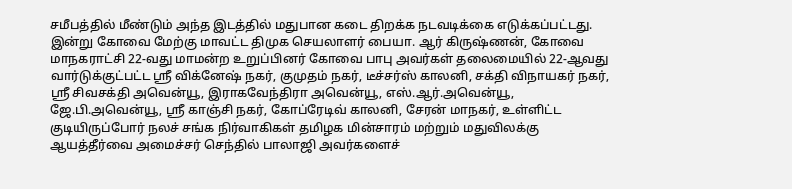சமீபத்தில் மீண்டும் அந்த இடத்தில் மதுபான கடை திறக்க நடவடிக்கை எடுக்கப்பட்டது.
இன்று கோவை மேற்கு மாவட்ட திமுக செயலாளர் பையா. ஆர் கிருஷ்ணன், கோவை மாநகராட்சி 22-வது மாமன்ற உறுப்பினர் கோவை பாபு அவர்கள் தலைமையில் 22-ஆவது வார்டுக்குட்பட்ட ஶ்ரீ விக்னேஷ் நகர், குமுதம் நகர், டீச்சர்ஸ் காலனி, சக்தி விநாயகர் நகர், ஶ்ரீ சிவசக்தி அவென்யூ, இராகவேந்திரா அவென்யூ, எஸ்.ஆர்.அவென்யூ, ஜே.பி.அவென்யூ, ஶ்ரீ காஞ்சி நகர், கோப்ரேடிவ் காலனி, சேரன் மாநகர், உள்ளிட்ட குடியிருப்போர் நலச் சங்க நிர்வாகிகள் தமிழக மின்சாரம் மற்றும் மதுவிலக்கு ஆயத்தீர்வை அமைச்சர் செந்தில் பாலாஜி அவர்களைச்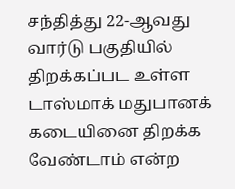சந்தித்து 22-ஆவது வார்டு பகுதியில் திறக்கப்பட உள்ள டாஸ்மாக் மதுபானக் கடையினை திறக்க வேண்டாம் என்ற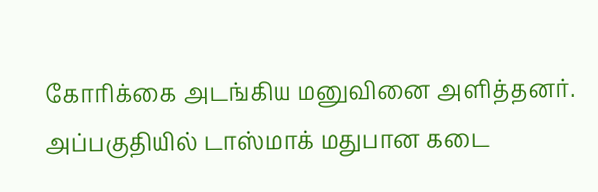கோரிக்கை அடங்கிய மனுவினை அளித்தனர்.
அப்பகுதியில் டாஸ்மாக் மதுபான கடை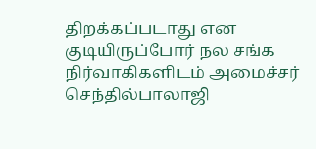திறக்கப்படாது என குடியிருப்போர் நல சங்க நிர்வாகிகளிடம் அமைச்சர் செந்தில்பாலாஜி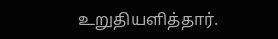உறுதியளித்தார்.